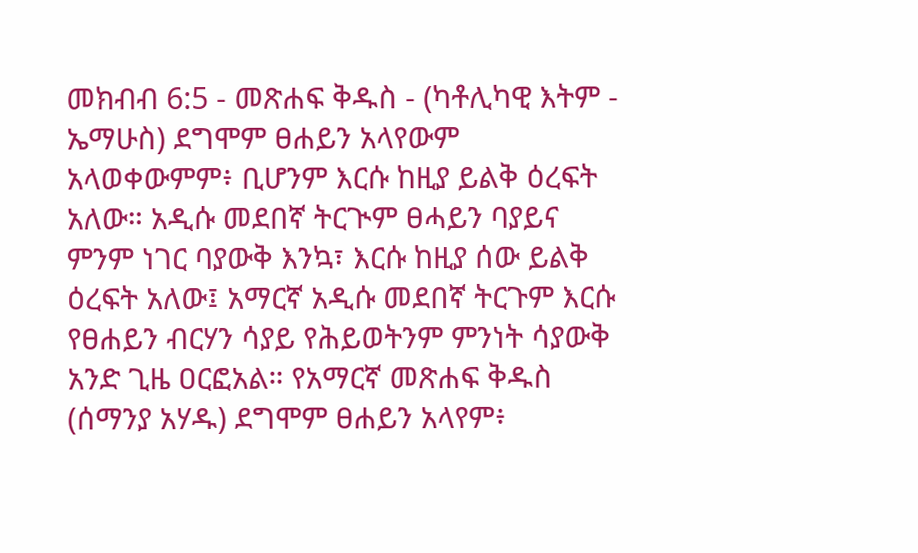መክብብ 6:5 - መጽሐፍ ቅዱስ - (ካቶሊካዊ እትም - ኤማሁስ) ደግሞም ፀሐይን አላየውም አላወቀውምም፥ ቢሆንም እርሱ ከዚያ ይልቅ ዕረፍት አለው። አዲሱ መደበኛ ትርጒም ፀሓይን ባያይና ምንም ነገር ባያውቅ እንኳ፣ እርሱ ከዚያ ሰው ይልቅ ዕረፍት አለው፤ አማርኛ አዲሱ መደበኛ ትርጉም እርሱ የፀሐይን ብርሃን ሳያይ የሕይወትንም ምንነት ሳያውቅ አንድ ጊዜ ዐርፎአል። የአማርኛ መጽሐፍ ቅዱስ (ሰማንያ አሃዱ) ደግሞም ፀሐይን አላየም፥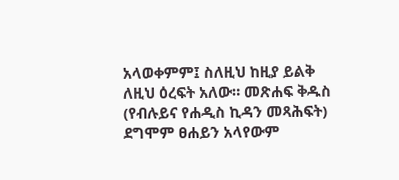አላወቀምም፤ ስለዚህ ከዚያ ይልቅ ለዚህ ዕረፍት አለው። መጽሐፍ ቅዱስ (የብሉይና የሐዲስ ኪዳን መጻሕፍት) ደግሞም ፀሐይን አላየውም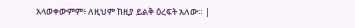አላወቀውምም፥ ለዚህም ከዚያ ይልቅ ዕረፍት አለው። |